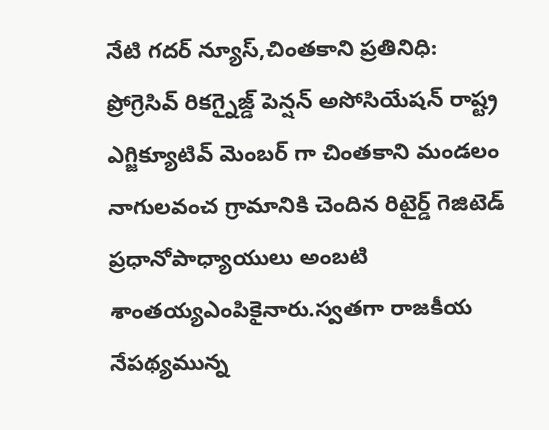నేటి గదర్ న్యూస్,చింతకాని ప్రతినిధి:
ప్రోగ్రెసివ్ రికగ్నైజ్డ్ పెన్షన్ అసోసియేషన్ రాష్ట్ర ఎగ్జిక్యూటివ్ మెంబర్ గా చింతకాని మండలం నాగులవంచ గ్రామానికి చెందిన రిటైర్డ్ గెజిటెడ్ ప్రధానోపాధ్యాయులు అంబటి శాంతయ్యఎంపికైనారు.స్వతగా రాజకీయ నేపథ్యమున్న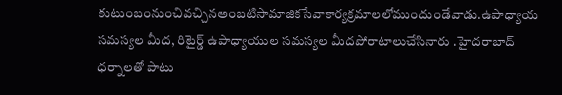కుటుంబంనుంచివచ్చినఅంబటిసామాజికసేవాకార్యక్రమాలలోముందుండేవాడు.ఉపాధ్యాయ సమస్యల మీద, రిటైర్డ్ ఉపాధ్యాయుల సమస్యల మీదపోరాటాలుచేసినారు .హైదరాబాద్ ధర్నాలతో పాటు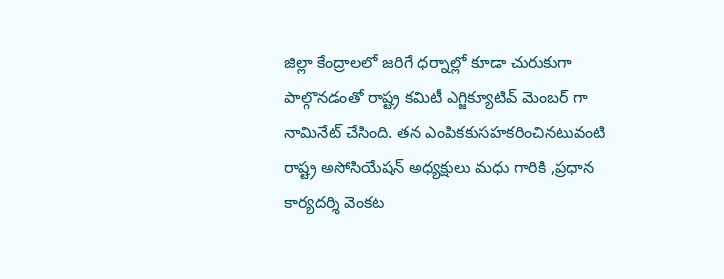జిల్లా కేంద్రాలలో జరిగే ధర్నాల్లో కూడా చురుకుగా పాల్గొనడంతో రాష్ట్ర కమిటీ ఎగ్జిక్యూటివ్ మెంబర్ గా నామినేట్ చేసింది. తన ఎంపికకుసహకరించినటువంటి రాష్ట్ర అసోసియేషన్ అధ్యక్షులు మధు గారికి ,ప్రధాన కార్యదర్శి వెంకట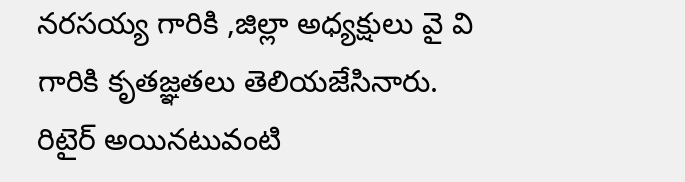నరసయ్య గారికి ,జిల్లా అధ్యక్షులు వై వి గారికి కృతజ్ఞతలు తెలియజేసినారు. రిటైర్ అయినటువంటి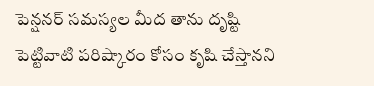పెన్షనర్ సమస్యల మీద తాను దృష్టి
పెట్టివాటి పరిష్కారం కోసం కృషి చేస్తానని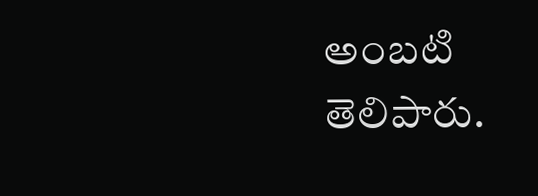అంబటి తెలిపారు.